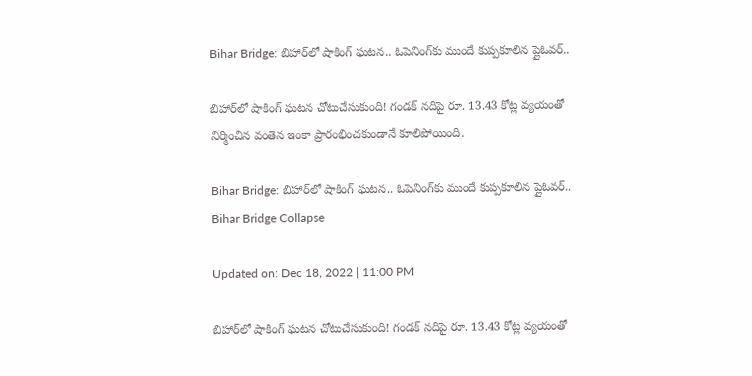Bihar Bridge: బిహార్‌లో షాకింగ్‌ ఘటన.. ఓపెనింగ్‌కు ముందే కుప్పకూలిన ప్లైఓవర్..

బిహార్‌లో షాకింగ్‌ ఘటన చోటుచేసుకుంది! గండక్‌ నదిపై రూ. 13.43 కోట్ల వ్యయంతో నిర్మించిన వంతెన ఇంకా ప్రారంభించకుండానే కూలిపోయింది.

Bihar Bridge: బిహార్‌లో షాకింగ్‌ ఘటన.. ఓపెనింగ్‌కు ముందే కుప్పకూలిన ప్లైఓవర్..
Bihar Bridge Collapse

Updated on: Dec 18, 2022 | 11:00 PM

బిహార్‌లో షాకింగ్‌ ఘటన చోటుచేసుకుంది! గండక్‌ నదిపై రూ. 13.43 కోట్ల వ్యయంతో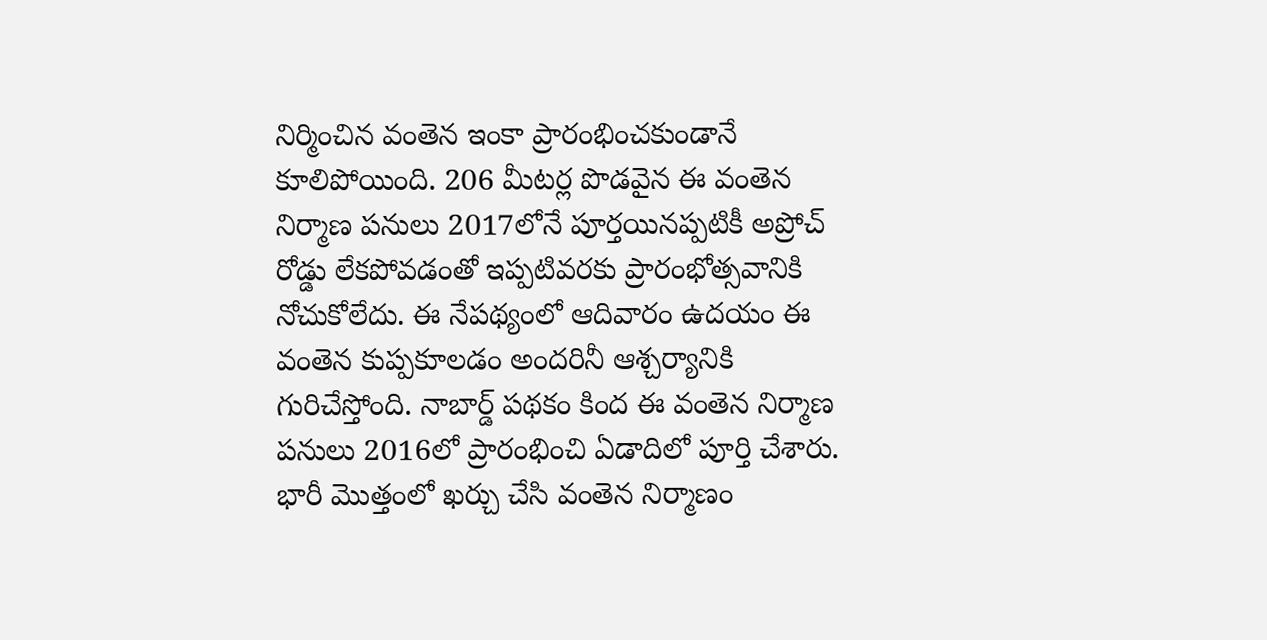నిర్మించిన వంతెన ఇంకా ప్రారంభించకుండానే కూలిపోయింది. 206 మీటర్ల పొడవైన ఈ వంతెన నిర్మాణ పనులు 2017లోనే పూర్తయినప్పటికీ అప్రోచ్‌ రోడ్డు లేకపోవడంతో ఇప్పటివరకు ప్రారంభోత్సవానికి నోచుకోలేదు. ఈ నేపథ్యంలో ఆదివారం ఉదయం ఈ వంతెన కుప్పకూలడం అందరినీ ఆశ్చర్యానికి గురిచేస్తోంది. నాబార్డ్‌ పథకం కింద ఈ వంతెన నిర్మాణ పనులు 2016లో ప్రారంభించి ఏడాదిలో పూర్తి చేశారు. భారీ మొత్తంలో ఖర్చు చేసి వంతెన నిర్మాణం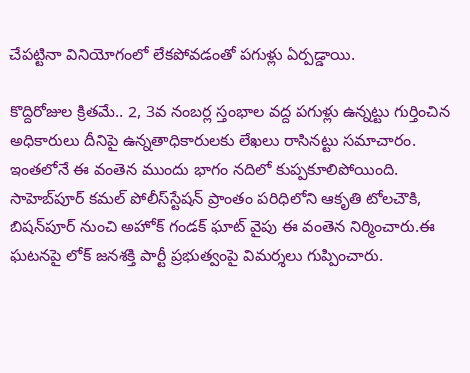చేపట్టినా వినియోగంలో లేకపోవడంతో పగుళ్లు ఏర్పడ్డాయి.

కొద్దిరోజుల క్రితమే.. 2, 3వ నంబర్ల స్తంభాల వద్ద పగుళ్లు ఉన్నట్టు గుర్తించిన అధికారులు దీనిపై ఉన్నతాధికారులకు లేఖలు రాసినట్టు సమాచారం. ఇంతలోనే ఈ వంతెన ముందు భాగం నదిలో కుప్పకూలిపోయింది. సాహెబ్‌పూర్‌ కమల్‌ పోలీస్‌స్టేషన్‌ ప్రాంతం పరిధిలోని ఆకృతి టోలచౌకి, బిషన్‌పూర్‌ నుంచి అహోక్‌ గండక్‌ ఘాట్‌ వైపు ఈ వంతెన నిర్మించారు.ఈ ఘటనపై లోక్‌ జనశక్తి పార్టీ ప్రభుత్వంపై విమర్శలు గుప్పించారు.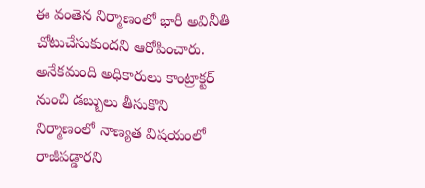ఈ వంతెన నిర్మాణంలో భారీ అవినీతి చోటుచేసుకుందని ఆరోపించారు. అనేకమంది అధికారులు కాంట్రాక్టర్‌ నుంచి డబ్బులు తీసుకొని నిర్మాణంలో నాణ్యత విషయంలో రాజీపడ్డారని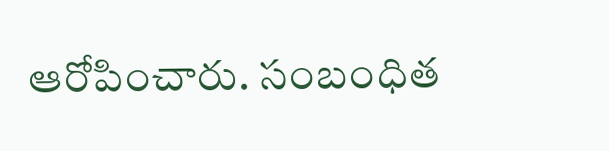ఆరోపించారు. సంబంధిత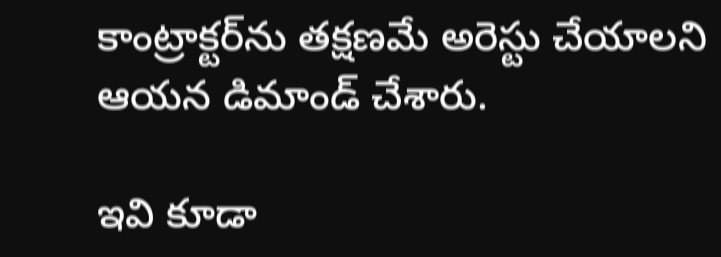కాంట్రాక్టర్‌ను తక్షణమే అరెస్టు చేయాలని ఆయన డిమాండ్‌ చేశారు.

ఇవి కూడా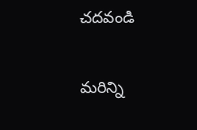చదవండి

మరిన్ని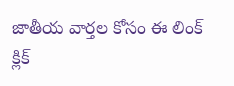జాతీయ వార్తల కోసం ఈ లింక్ క్లిక్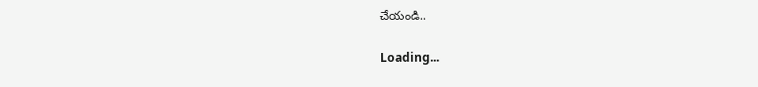చేయండి..

Loading...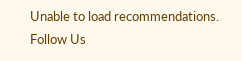Unable to load recommendations.
Follow Us